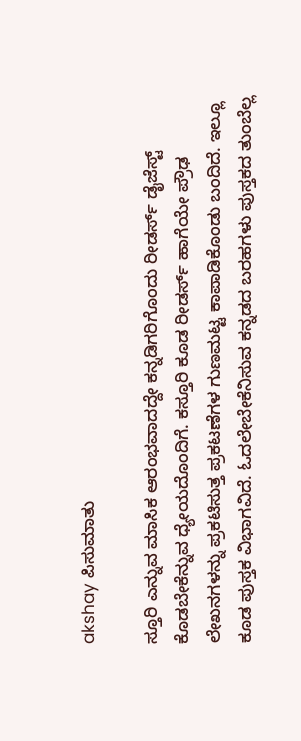akshay ಪಿಸುಮಾತು

ಸ್ತೂರಿ ಎನ್ನುವ ಮಾಸಿಕ ಆರಂಭವಾದದ್ದೇ ಕನ್ನಡಿಗರಿಗೊಂದು ರೀಡರ್ಸ್ ಡೈಜೆಸ್ಟ್ ಕೊಡಬೇಕೆನ್ನುವ ಧ್ಯೇಯದೊಂದಿಗೆ. ಕಸ್ತೂರಿ ಕೂಡ ರೀಡರ್ಸ್ ಹಾಗೆಯೇ ಪ್ರೌಢ ಲೇಖನಗಳನ್ನು ಪ್ರಕಟಿಸುತ್ತ ಪ್ರಕಟಣೆಗಳ ಗುಣಮಟ್ಟ ಕಾಪಾಡಿಕೊಂಡು ಬಂದಿದೆ. ಇಲ್ಲೂ ಕೂಡ ಪುಸ್ತಕ ವಿಭಾಗವಿದೆ. ಓದಲೇಬೇಕೆನಿಸುವ ಕನ್ನಡದ ಬರಹಗಳು ಪುಸ್ತಕದ ತುಂಬೆಲ್ಲ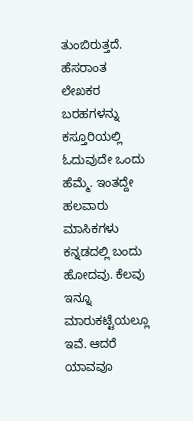ತುಂಬಿರುತ್ತದೆ. ಹೆಸರಾಂತ ಲೇಖಕರ ಬರಹಗಳನ್ನು ಕಸ್ತೂರಿಯಲ್ಲಿ ಓದುವುದೇ ಒಂದು ಹೆಮ್ಮೆ. ಇಂತದ್ದೇ ಹಲವಾರು ಮಾಸಿಕಗಳು ಕನ್ನಡದಲ್ಲಿ ಬಂದು ಹೋದವು. ಕೆಲವು ಇನ್ನೂ ಮಾರುಕಟ್ಟೆಯಲ್ಲೂ ಇವೆ. ಆದರೆ ಯಾವವೂ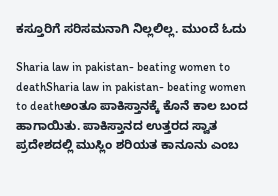ಕಸ್ತೂರಿಗೆ ಸರಿಸಮನಾಗಿ ನಿಲ್ಲಲಿಲ್ಲ. ಮುಂದೆ ಓದು

Sharia law in pakistan- beating women to deathSharia law in pakistan- beating women to deathಅಂತೂ ಪಾಕಿಸ್ತಾನಕ್ಕೆ ಕೊನೆ ಕಾಲ ಬಂದ ಹಾಗಾಯಿತು. ಪಾಕಿಸ್ತಾನದ ಉತ್ತರದ ಸ್ವಾತ ಪ್ರದೇಶದಲ್ಲಿ ಮುಸ್ಲಿಂ ಶರಿಯತ ಕಾನೂನು ಎಂಬ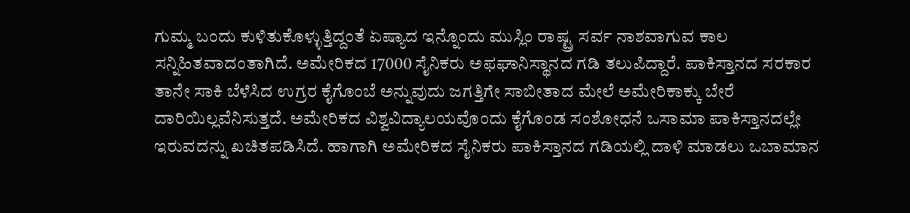ಗುಮ್ಮ ಬಂದು ಕುಳಿತುಕೊಳ್ಳುತ್ತಿದ್ದಂತೆ ಏಷ್ಯಾದ ಇನ್ನೊಂದು ಮುಸ್ಲಿಂ ರಾಷ್ಟ್ರ ಸರ್ವ ನಾಶವಾಗುವ ಕಾಲ ಸನ್ನಿಹಿತವಾದಂತಾಗಿದೆ. ಅಮೇರಿಕದ 17000 ಸೈನಿಕರು ಅಫಘಾನಿಸ್ಥಾನದ ಗಡಿ ತಲುಪಿದ್ದಾರೆ. ಪಾಕಿಸ್ತಾನದ ಸರಕಾರ ತಾನೇ ಸಾಕಿ ಬೆಳೆಸಿದ ಉಗ್ರರ ಕೈಗೊಂಬೆ ಅನ್ನುವುದು ಜಗತ್ತಿಗೇ ಸಾಬೀತಾದ ಮೇಲೆ ಅಮೇರಿಕಾಕ್ಕು ಬೇರೆ ದಾರಿಯಿಲ್ಲವೆನಿಸುತ್ತದೆ. ಅಮೇರಿಕದ ವಿಶ್ವವಿದ್ಯಾಲಯವೊಂದು ಕೈಗೊಂಡ ಸಂಶೋಧನೆ ಒಸಾಮಾ ಪಾಕಿಸ್ತಾನದಲ್ಲೇ ಇರುವದನ್ನು ಖಚಿತಪಡಿಸಿದೆ. ಹಾಗಾಗಿ ಅಮೇರಿಕದ ಸೈನಿಕರು ಪಾಕಿಸ್ತಾನದ ಗಡಿಯಲ್ಲಿ ದಾಳಿ ಮಾಡಲು ಒಬಾಮಾನ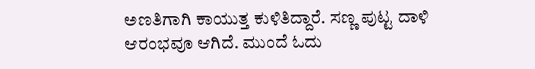ಅಣತಿಗಾಗಿ ಕಾಯುತ್ತ ಕುಳಿತಿದ್ದಾರೆ. ಸಣ್ಣ ಪುಟ್ಟ ದಾಳಿ ಆರಂಭವೂ ಆಗಿದೆ. ಮುಂದೆ ಓದು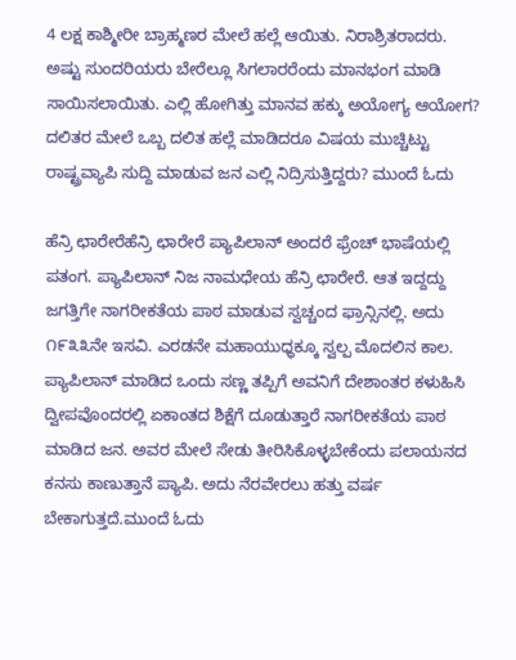4 ಲಕ್ಷ ಕಾಶ್ಮೀರೀ ಬ್ರಾಹ್ಮಣರ ಮೇಲೆ ಹಲ್ಲೆ ಆಯಿತು. ನಿರಾಶ್ರಿತರಾದರು. ಅಷ್ಟು ಸುಂದರಿಯರು ಬೇರೆಲ್ಲೂ ಸಿಗಲಾರರೆಂದು ಮಾನಭಂಗ ಮಾಡಿ ಸಾಯಿಸಲಾಯಿತು. ಎಲ್ಲಿ ಹೋಗಿತ್ತು ಮಾನವ ಹಕ್ಕು ಅಯೋಗ್ಯ ಆಯೋಗ? ದಲಿತರ ಮೇಲೆ ಒಬ್ಬ ದಲಿತ ಹಲ್ಲೆ ಮಾಡಿದರೂ ವಿಷಯ ಮುಚ್ಚಿಟ್ಟು ರಾಷ್ಟ್ರವ್ಯಾಪಿ ಸುದ್ದಿ ಮಾಡುವ ಜನ ಎಲ್ಲಿ ನಿದ್ರಿಸುತ್ತಿದ್ದರು? ಮುಂದೆ ಓದು

ಹೆನ್ರಿ ಛಾರೇರೆಹೆನ್ರಿ ಛಾರೇರೆ ಪ್ಯಾಪಿಲಾನ್ ಅಂದರೆ ಫ್ರೆಂಚ್ ಭಾಷೆಯಲ್ಲಿ ಪತಂಗ. ಪ್ಯಾಪಿಲಾನ್ ನಿಜ ನಾಮಧೇಯ ಹೆನ್ರಿ ಛಾರೇರೆ. ಆತ ಇದ್ದದ್ದು ಜಗತ್ತಿಗೇ ನಾಗರೀಕತೆಯ ಪಾಠ ಮಾಡುವ ಸ್ವಚ್ಚಂದ ಫ್ರಾನ್ಸಿನಲ್ಲಿ. ಅದು ೧೯೩೩ನೇ ಇಸವಿ. ಎರಡನೇ ಮಹಾಯುಧ್ಧಕ್ಕೂ ಸ್ವಲ್ಪ ಮೊದಲಿನ ಕಾಲ. ಪ್ಯಾಪಿಲಾನ್ ಮಾಡಿದ ಒಂದು ಸಣ್ಣ ತಪ್ಪಿಗೆ ಅವನಿಗೆ ದೇಶಾಂತರ ಕಳುಹಿಸಿ ದ್ವೀಪವೊಂದರಲ್ಲಿ ಏಕಾಂತದ ಶಿಕ್ಷೆಗೆ ದೂಡುತ್ತಾರೆ ನಾಗರೀಕತೆಯ ಪಾಠ ಮಾಡಿದ ಜನ. ಅವರ ಮೇಲೆ ಸೇಡು ತೀರಿಸಿಕೊಳ್ಳಬೇಕೆಂದು ಪಲಾಯನದ ಕನಸು ಕಾಣುತ್ತಾನೆ ಪ್ಯಾಪಿ. ಅದು ನೆರವೇರಲು ಹತ್ತು ವರ್ಷ ಬೇಕಾಗುತ್ತದೆ.ಮುಂದೆ ಓದು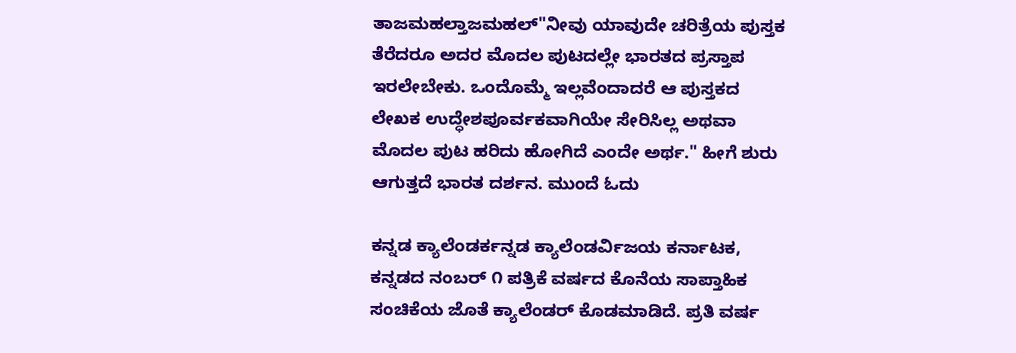ತಾಜಮಹಲ್ತಾಜಮಹಲ್"ನೀವು ಯಾವುದೇ ಚರಿತ್ರೆಯ ಪುಸ್ತಕ ತೆರೆದರೂ ಅದರ ಮೊದಲ ಪುಟದಲ್ಲೇ ಭಾರತದ ಪ್ರಸ್ತಾಪ ಇರಲೇಬೇಕು. ಒಂದೊಮ್ಮೆ ಇಲ್ಲವೆಂದಾದರೆ ಆ ಪುಸ್ತಕದ ಲೇಖಕ ಉದ್ಧೇಶಪೂರ್ವಕವಾಗಿಯೇ ಸೇರಿಸಿಲ್ಲ ಅಥವಾ ಮೊದಲ ಪುಟ ಹರಿದು ಹೋಗಿದೆ ಎಂದೇ ಅರ್ಥ." ಹೀಗೆ ಶುರು ಆಗುತ್ತದೆ ಭಾರತ ದರ್ಶನ. ಮುಂದೆ ಓದು

ಕನ್ನಡ ಕ್ಯಾಲೆಂಡರ್ಕನ್ನಡ ಕ್ಯಾಲೆಂಡರ್ವಿಜಯ ಕರ್ನಾಟಕ, ಕನ್ನಡದ ನಂಬರ್ ೧ ಪತ್ರಿಕೆ ವರ್ಷದ ಕೊನೆಯ ಸಾಪ್ತಾಹಿಕ ಸಂಚಿಕೆಯ ಜೊತೆ ಕ್ಯಾಲೆಂಡರ್ ಕೊಡಮಾಡಿದೆ. ಪ್ರತಿ ವರ್ಷ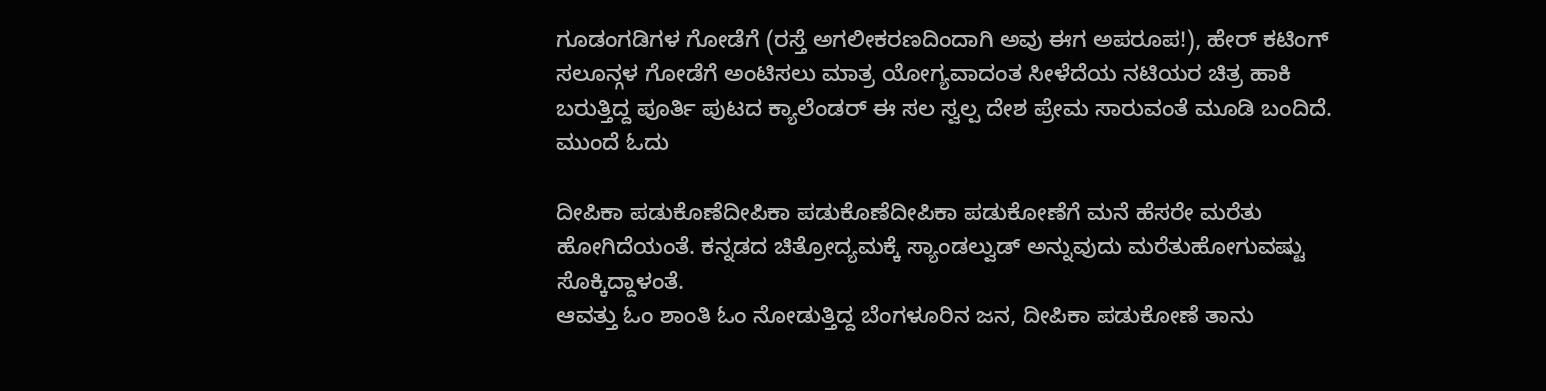ಗೂಡಂಗಡಿಗಳ ಗೋಡೆಗೆ (ರಸ್ತೆ ಅಗಲೀಕರಣದಿಂದಾಗಿ ಅವು ಈಗ ಅಪರೂಪ!), ಹೇರ್ ಕಟಿಂಗ್ ಸಲೂನ್ಗಳ ಗೋಡೆಗೆ ಅಂಟಿಸಲು ಮಾತ್ರ ಯೋಗ್ಯವಾದಂತ ಸೀಳೆದೆಯ ನಟಿಯರ ಚಿತ್ರ ಹಾಕಿ ಬರುತ್ತಿದ್ದ ಪೂರ್ತಿ ಪುಟದ ಕ್ಯಾಲೆಂಡರ್ ಈ ಸಲ ಸ್ವಲ್ಪ ದೇಶ ಪ್ರೇಮ ಸಾರುವಂತೆ ಮೂಡಿ ಬಂದಿದೆ. ಮುಂದೆ ಓದು

ದೀಪಿಕಾ ಪಡುಕೊಣೆದೀಪಿಕಾ ಪಡುಕೊಣೆದೀಪಿಕಾ ಪಡುಕೋಣೆಗೆ ಮನೆ ಹೆಸರೇ ಮರೆತು ಹೋಗಿದೆಯಂತೆ. ಕನ್ನಡದ ಚಿತ್ರೋದ್ಯಮಕ್ಕೆ ಸ್ಯಾಂಡಲ್ವುಡ್ ಅನ್ನುವುದು ಮರೆತುಹೋಗುವಷ್ಟು ಸೊಕ್ಕಿದ್ದಾಳಂತೆ.
ಆವತ್ತು ಓಂ ಶಾಂತಿ ಓಂ ನೋಡುತ್ತಿದ್ದ ಬೆಂಗಳೂರಿನ ಜನ, ದೀಪಿಕಾ ಪಡುಕೋಣೆ ತಾನು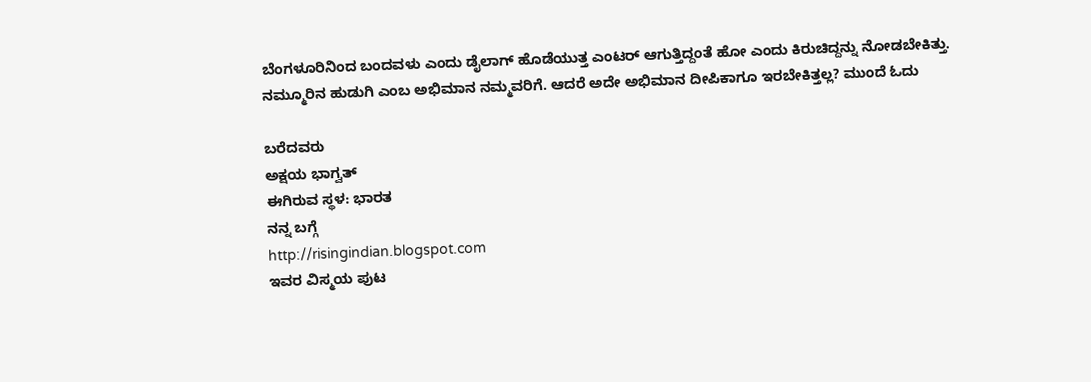ಬೆಂಗಳೂರಿನಿಂದ ಬಂದವಳು ಎಂದು ಡೈಲಾಗ್ ಹೊಡೆಯುತ್ತ ಎಂಟರ್ ಆಗುತ್ತಿದ್ದಂತೆ ಹೋ ಎಂದು ಕಿರುಚಿದ್ದನ್ನು ನೋಡಬೇಕಿತ್ತು. ನಮ್ಮೂರಿನ ಹುಡುಗಿ ಎಂಬ ಅಭಿಮಾನ ನಮ್ಮವರಿಗೆ. ಆದರೆ ಅದೇ ಅಭಿಮಾನ ದೀಪಿಕಾಗೂ ಇರಬೇಕಿತ್ತಲ್ಲ? ಮುಂದೆ ಓದು

ಬರೆದವರು
ಅಕ್ಷಯ ಭಾಗ್ವತ್
ಈಗಿರುವ ಸ್ಥಳ: ಭಾರತ
ನನ್ನ ಬಗ್ಗೆ
http://risingindian.blogspot.com
ಇವರ ವಿಸ್ಮಯ ಪುಟ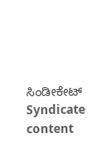ಸಿಂಡೀಕೇಟ್
Syndicate content